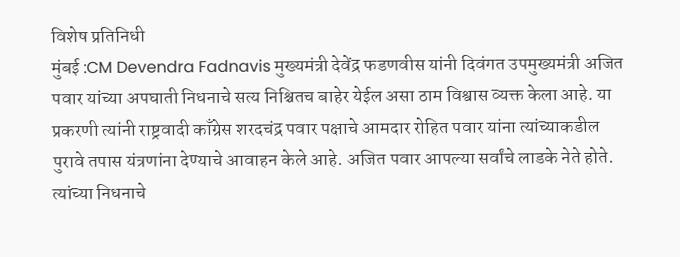विशेष प्रतिनिधी
मुंबई :CM Devendra Fadnavis मुख्यमंत्री देवेंद्र फडणवीस यांनी दिवंगत उपमुख्यमंत्री अजित पवार यांच्या अपघाती निधनाचे सत्य निश्चितच बाहेर येईल असा ठाम विश्वास व्यक्त केला आहे. या प्रकरणी त्यांनी राष्ट्रवादी काँग्रेस शरदचंद्र पवार पक्षाचे आमदार रोहित पवार यांना त्यांच्याकडील पुरावे तपास यंत्रणांना देण्याचे आवाहन केले आहे. अजित पवार आपल्या सर्वांचे लाडके नेते होते. त्यांच्या निधनाचे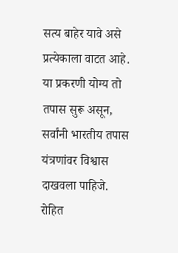सत्य बाहेर यावे असे प्रत्येकाला वाटत आहे. या प्रकरणी योग्य तो तपास सुरू असून, सर्वांनी भारतीय तपास यंत्रणांवर विश्वास दाखवला पाहिजे. रोहित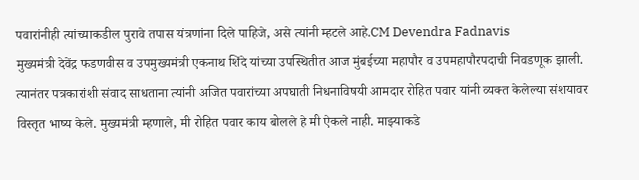पवारांनीही त्यांच्याकडील पुरावे तपास यंत्रणांना दिले पाहिजे, असे त्यांनी म्हटले आहे.CM Devendra Fadnavis
मुख्यमंत्री देवेंद्र फडणवीस व उपमुख्यमंत्री एकनाथ शिंदे यांच्या उपस्थितीत आज मुंबईच्या महापौर व उपमहापौरपदाची निवडणूक झाली. त्यानंतर पत्रकारांशी संवाद साधताना त्यांनी अजित पवारांच्या अपघाती निधनाविषयी आमदार रोहित पवार यांनी व्यक्त केलेल्या संशयावर विस्तृत भाष्य केले. मुख्यमंत्री म्हणाले, मी रोहित पवार काय बोलले हे मी ऐकले नाही. माझ्याकडे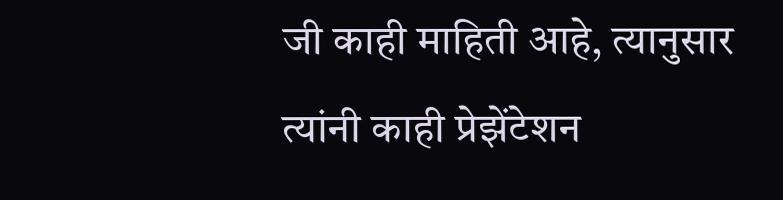जी काही माहिती आहे, त्यानुसार त्यांनी काही प्रेझेंटेशन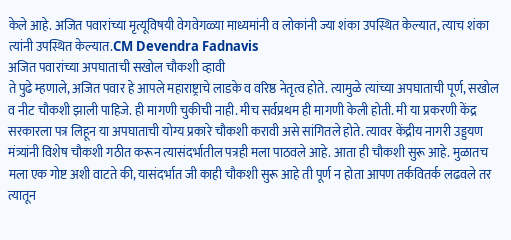केले आहे. अजित पवारांच्या मृत्यूविषयी वेगवेगळ्या माध्यमांनी व लोकांनी ज्या शंका उपस्थित केल्यात, त्याच शंका त्यांनी उपस्थित केल्यात.CM Devendra Fadnavis
अजित पवारांच्या अपघाताची सखोल चौकशी व्हावी
ते पुढे म्हणाले, अजित पवार हे आपले महाराष्ट्राचे लाडके व वरिष्ठ नेतृत्व होते. त्यामुळे त्यांच्या अपघाताची पूर्ण, सखोल व नीट चौकशी झाली पाहिजे. ही मागणी चुकीची नाही. मीच सर्वप्रथम ही मागणी केली होती. मी या प्रकरणी केंद्र सरकारला पत्र लिहून या अपघाताची योग्य प्रकारे चौकशी करावी असे सांगितले होते. त्यावर केंद्रीय नागरी उड्डयण मंत्र्यांनी विशेष चौकशी गठीत करून त्यासंदर्भातील पत्रही मला पाठवले आहे. आता ही चौकशी सुरू आहे. मुळातच मला एक गोष्ट अशी वाटते की, यासंदर्भात जी काही चौकशी सुरू आहे ती पूर्ण न होता आपण तर्कवितर्क लढवले तर त्यातून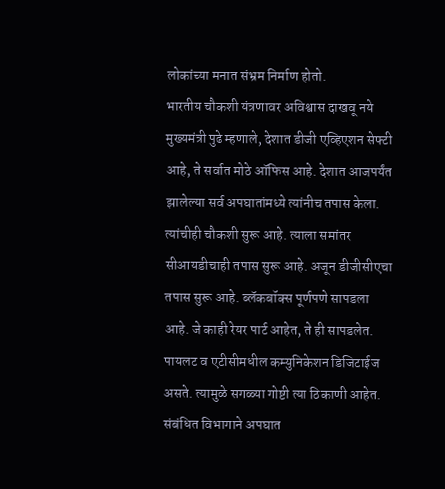लोकांच्या मनात संभ्रम निर्माण होतो.
भारतीय चौकशी यंत्रणावर अविश्वास दाखवू नये
मुख्यमंत्री पुढे म्हणाले, देशात डीजी एव्हिएशन सेफ्टी आहे, ते सर्वात मोठे ऑफिस आहे. देशात आजपर्यंत झालेल्या सर्व अपघातांमध्ये त्यांनीच तपास केला. त्यांचीही चौकशी सुरू आहे. त्याला समांतर सीआयडीचाही तपास सुरू आहे. अजून डीजीसीएचा तपास सुरू आहे. ब्लॅकबॉक्स पूर्णपणे सापडला आहे. जे काही रेयर पार्ट आहेत, ते ही सापडलेत. पायलट व एटीसीमधील कम्युनिकेशन डिजिटाईज असते. त्यामुळे सगळ्या गोष्टी त्या ठिकाणी आहेत. संबंधित विभागाने अपघात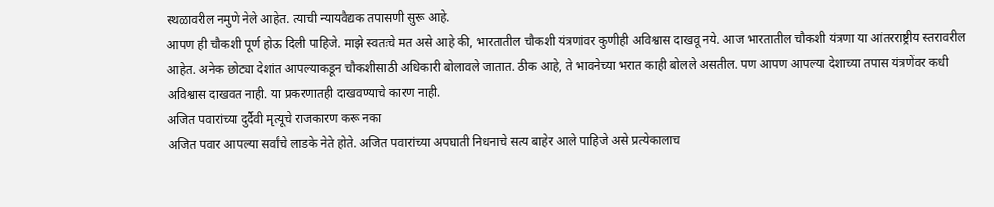स्थळावरील नमुणे नेले आहेत. त्याची न्यायवैद्यक तपासणी सुरू आहे.
आपण ही चौकशी पूर्ण होऊ दिली पाहिजे. माझे स्वतःचे मत असे आहे की, भारतातील चौकशी यंत्रणांवर कुणीही अविश्वास दाखवू नये. आज भारतातील चौकशी यंत्रणा या आंतरराष्ट्रीय स्तरावरील आहेत. अनेक छोट्या देशांत आपल्याकडून चौकशीसाठी अधिकारी बोलावले जातात. ठीक आहे, ते भावनेच्या भरात काही बोलले असतील. पण आपण आपल्या देशाच्या तपास यंत्रणेंवर कधी अविश्वास दाखवत नाही. या प्रकरणातही दाखवण्याचे कारण नाही.
अजित पवारांच्या दुर्दैवी मृत्यूचे राजकारण करू नका
अजित पवार आपल्या सर्वांचे लाडके नेते होते. अजित पवारांच्या अपघाती निधनाचे सत्य बाहेर आले पाहिजे असे प्रत्येकालाच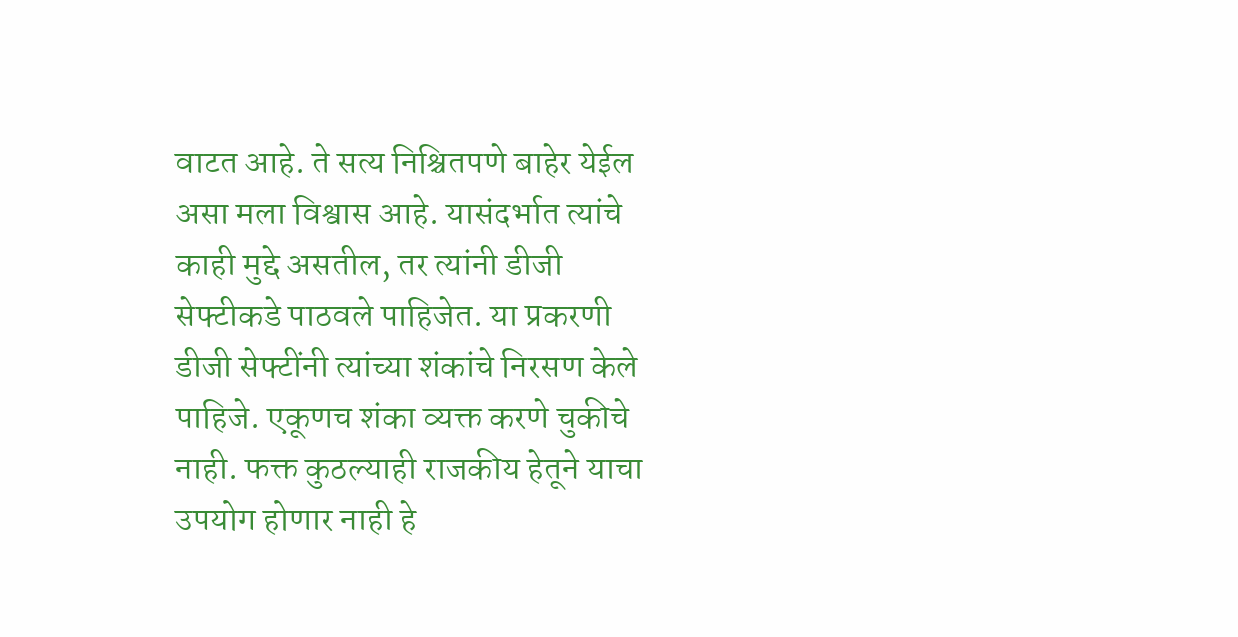वाटत आहे. ते सत्य निश्चितपणे बाहेर येईल असा मला विश्वास आहे. यासंदर्भात त्यांचे काही मुद्दे असतील, तर त्यांनी डीजी सेफ्टीकडे पाठवले पाहिजेत. या प्रकरणी डीजी सेफ्टींनी त्यांच्या शंकांचे निरसण केले पाहिजे. एकूणच शंका व्यक्त करणे चुकीचे नाही. फक्त कुठल्याही राजकीय हेतूने याचा उपयोग होणार नाही हे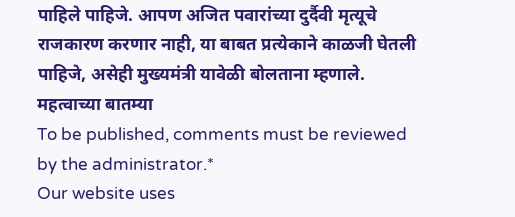पाहिले पाहिजे. आपण अजित पवारांच्या दुर्दैवी मृत्यूचे राजकारण करणार नाही, या बाबत प्रत्येकाने काळजी घेतली पाहिजे, असेही मुख्यमंत्री यावेळी बोलताना म्हणाले.
महत्वाच्या बातम्या
To be published, comments must be reviewed by the administrator.*
Our website uses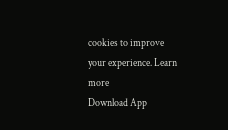cookies to improve your experience. Learn more
Download App